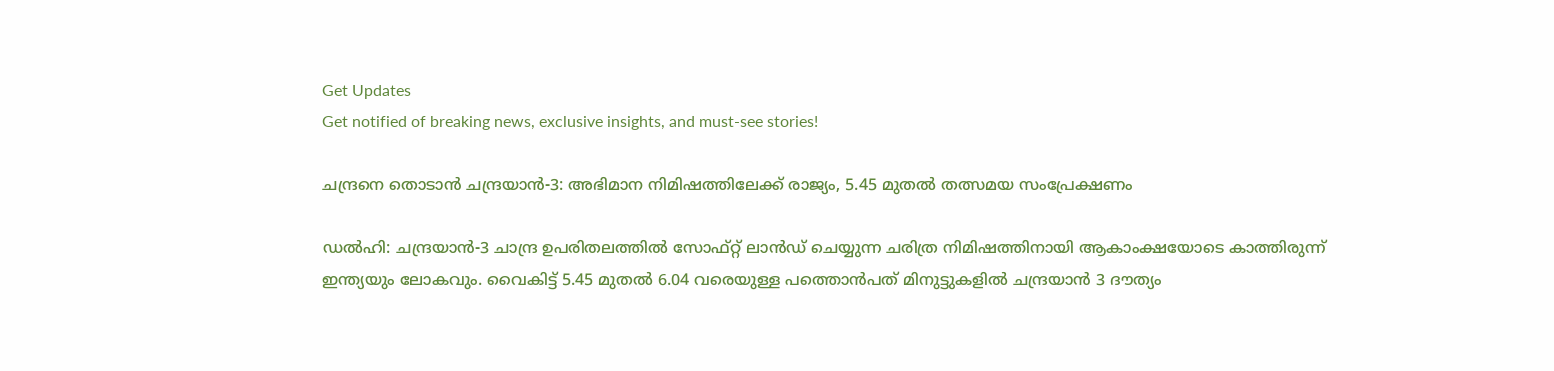Get Updates
Get notified of breaking news, exclusive insights, and must-see stories!

ചന്ദ്രനെ തൊടാന്‍ ചന്ദ്രയാന്‍-3: അഭിമാന നിമിഷത്തിലേക്ക് രാജ്യം, 5.45 മുതൽ തത്സമയ സംപ്രേക്ഷണം

ഡല്‍ഹി: ചന്ദ്രയാന്‍-3 ചാന്ദ്ര ഉപരിതലത്തില്‍ സോഫ്റ്റ് ലാന്‍ഡ് ചെയ്യുന്ന ചരിത്ര നിമിഷത്തിനായി ആകാംക്ഷയോടെ കാത്തിരുന്ന് ഇന്ത്യയും ലോകവും. വൈകിട്ട് 5.45 മുതൽ 6.04 വരെയുള്ള പത്തൊൻപത് മിനുട്ടുകളിൽ ചന്ദ്രയാൻ 3 ദൗത്യം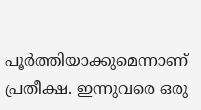പൂർത്തിയാക്കുമെന്നാണ് പ്രതീക്ഷ. ഇന്നുവരെ ഒരു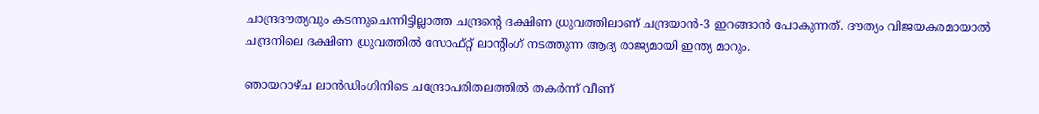ചാന്ദ്രദൗത്യവും കടന്നുചെന്നിട്ടില്ലാത്ത ചന്ദ്രന്റെ ദക്ഷിണ ധ്രുവത്തിലാണ് ചന്ദ്രയാന്‍-3 ഇറങ്ങാൻ പോകുന്നത്. ദൗത്യം വിജയകരമായാൽ ചന്ദ്രനിലെ ദക്ഷിണ ധ്രുവത്തിൽ സോഫ്റ്റ് ലാന്റിംഗ് നടത്തുന്ന ആദ്യ രാജ്യമായി ഇന്ത്യ മാറും.

ഞായറാഴ്ച ലാൻഡിംഗിനിടെ ചന്ദ്രോപരിതലത്തിൽ തകർന്ന് വീണ്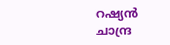റഷ്യൻ ചാന്ദ്ര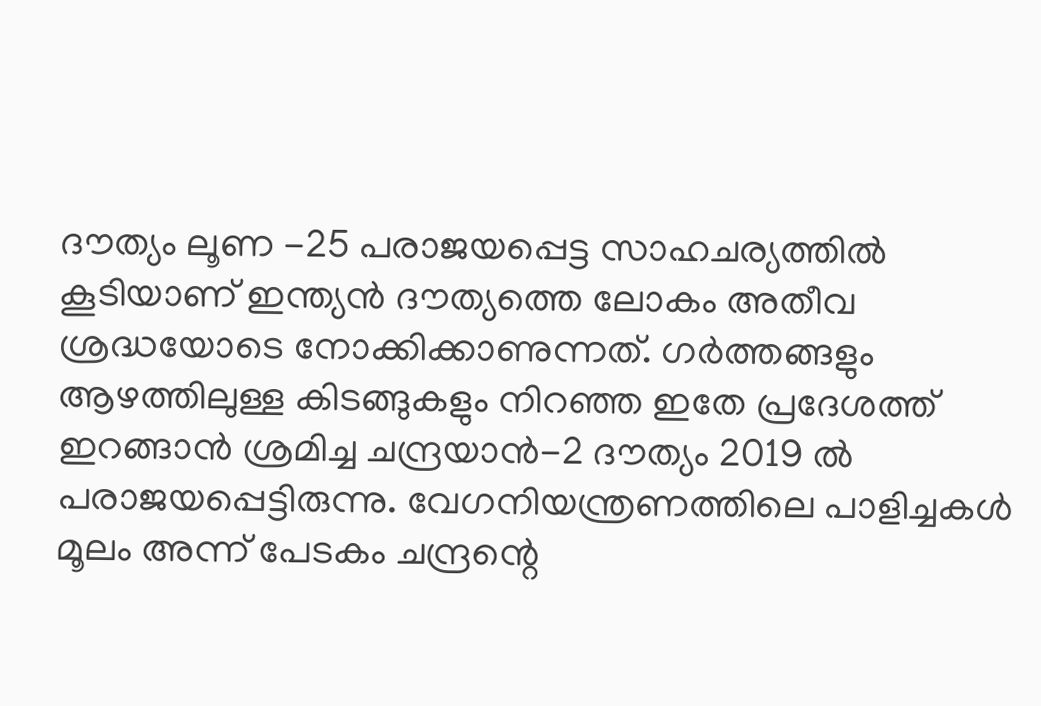ദൗത്യം ലൂണ -25 പരാജയപ്പെട്ട സാഹചര്യത്തില്‍ കൂടിയാണ് ഇന്ത്യന്‍ ദൗത്യത്തെ ലോകം അതീവ ശ്രദ്ധയോടെ നോക്കിക്കാണുന്നത്. ഗർത്തങ്ങളും ആഴത്തിലുള്ള കിടങ്ങുകളും നിറഞ്ഞ ഇതേ പ്രദേശത്ത് ഇറങ്ങാന്‍ ശ്രമിച്ച ചന്ദ്രയാൻ-2 ദൗത്യം 2019 ല്‍ പരാജയപ്പെട്ടിരുന്നു. വേഗനിയന്ത്രണത്തിലെ പാളിച്ചകള്‍ മൂലം അന്ന് പേടകം ചന്ദ്രന്റെ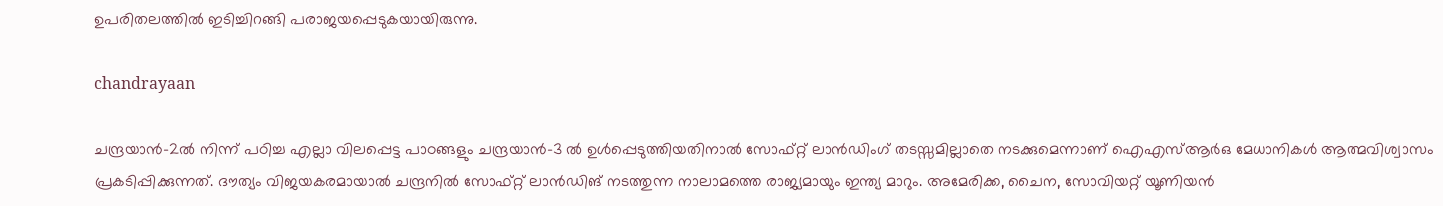ഉപരിതലത്തില്‍ ഇടിച്ചിറങ്ങി പരാജയപ്പെടുകയായിരുന്നു.

chandrayaan

ചന്ദ്രയാൻ-2ൽ നിന്ന് പഠിച്ച എല്ലാ വിലപ്പെട്ട പാഠങ്ങളും ചന്ദ്രയാൻ-3 ല്‍ ഉൾപ്പെടുത്തിയതിനാൽ സോഫ്റ്റ് ലാൻഡിംഗ് തടസ്സമില്ലാതെ നടക്കുമെന്നാണ് ഐഎസ്ആർഒ മേധാനികള്‍ ആത്മവിശ്വാസം പ്രകടിപ്പിക്കുന്നത്. ദൗത്യം വിജയകരമായാല്‍ ചന്ദ്രനില്‍ സോഫ്റ്റ് ലാന്‍ഡിങ് നടത്തുന്ന നാലാമത്തെ രാജ്യമായും ഇന്ത്യ മാറും. അമേരിക്ക, ചൈന, സോവിയറ്റ് യൂണിയന്‍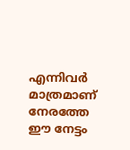എന്നിവര്‍ മാത്രമാണ് നേരത്തേ ഈ നേട്ടം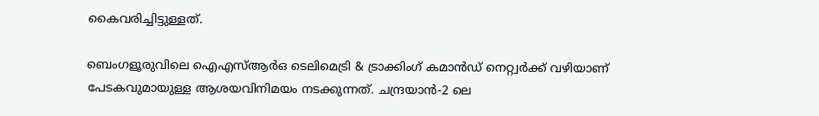കൈവരിച്ചിട്ടുള്ളത്.

ബെംഗളൂരുവിലെ ഐഎസ്ആർഒ ടെലിമെട്രി & ട്രാക്കിംഗ് കമാൻഡ് നെറ്റ്വർക്ക് വഴിയാണ് പേടകവുമായുള്ള ആശയവിനിമയം നടക്കുന്നത്. ചന്ദ്രയാന്‍-2 ലെ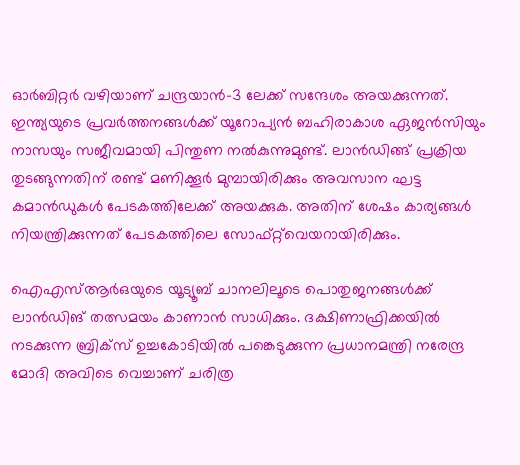ഓർബിറ്റർ വഴിയാണ് ചന്ദ്രയാന്‍-3 ലേക്ക് സന്ദേശം അയക്കുന്നത്. ഇന്ത്യയുടെ പ്രവർത്തനങ്ങള്‍ക്ക് യൂറോപ്യൻ ബഹിരാകാശ ഏജൻസിയും നാസയും സജീവമായി പിന്തുണ നല്‍കുന്നുമുണ്ട്. ലാൻഡിങ്ങ് പ്രക്രിയ തുടങ്ങുന്നതിന് രണ്ട് മണിക്കൂർ മുമ്പായിരിക്കും അവസാന ഘട്ട കമാൻഡുകൾ പേടകത്തിലേക്ക് അയക്കുക. അതിന് ശേഷം കാര്യങ്ങൾ നിയന്ത്രിക്കുന്നത് പേടകത്തിലെ സോഫ്റ്റ്‍വെയറായിരിക്കും.

ഐഎസ്ആർഒയുടെ യൂട്യൂബ് ചാനലിലൂടെ പൊതുജനങ്ങള്‍ക്ക് ലാന്‍ഡിങ് തത്സമയം കാണാന്‍ സാധിക്കും. ദക്ഷിണാഫ്രിക്കയിൽ നടക്കുന്ന ബ്രിക്‌സ് ഉച്ചകോടിയിൽ പങ്കെടുക്കുന്ന പ്രധാനമന്ത്രി നരേന്ദ്ര മോദി അവിടെ വെച്ചാണ് ചരിത്ര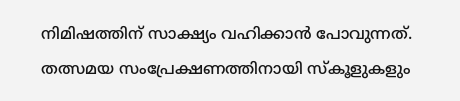നിമിഷത്തിന് സാക്ഷ്യം വഹിക്കാന്‍ പോവുന്നത്. തത്സമയ സംപ്രേക്ഷണത്തിനായി സ്കൂളുകളും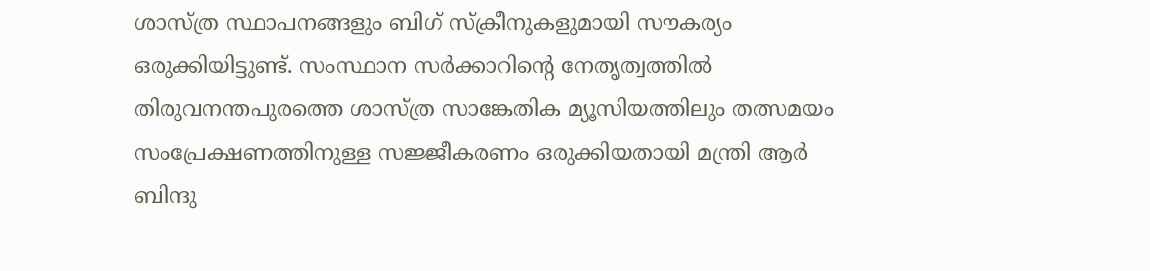ശാസ്ത്ര സ്ഥാപനങ്ങളും ബിഗ് സ്ക്രീനുകളുമായി സൗകര്യം ഒരുക്കിയിട്ടുണ്ട്. സംസ്ഥാന സർക്കാറിന്റെ നേതൃത്വത്തില്‍ തിരുവനന്തപുരത്തെ ശാസ്ത്ര സാങ്കേതിക മ്യൂസിയത്തിലും തത്സമയം സംപ്രേക്ഷണത്തിനുള്ള സജ്ജീകരണം ഒരുക്കിയതായി മന്ത്രി ആർ ബിന്ദു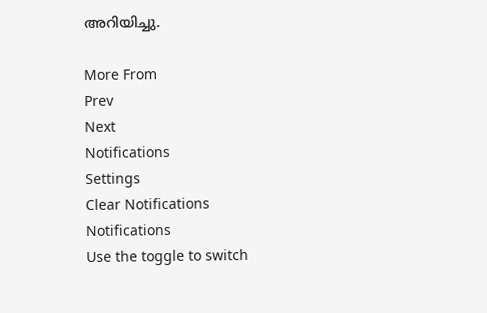അറിയിച്ചു.

More From
Prev
Next
Notifications
Settings
Clear Notifications
Notifications
Use the toggle to switch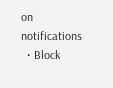on notifications
  • Block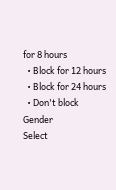for 8 hours
  • Block for 12 hours
  • Block for 24 hours
  • Don't block
Gender
Select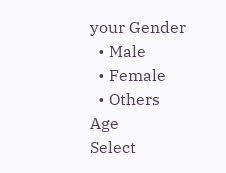your Gender
  • Male
  • Female
  • Others
Age
Select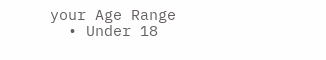your Age Range
  • Under 18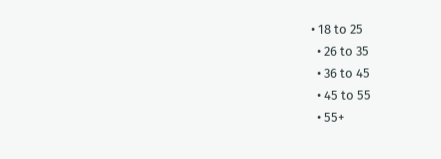• 18 to 25
  • 26 to 35
  • 36 to 45
  • 45 to 55
  • 55+